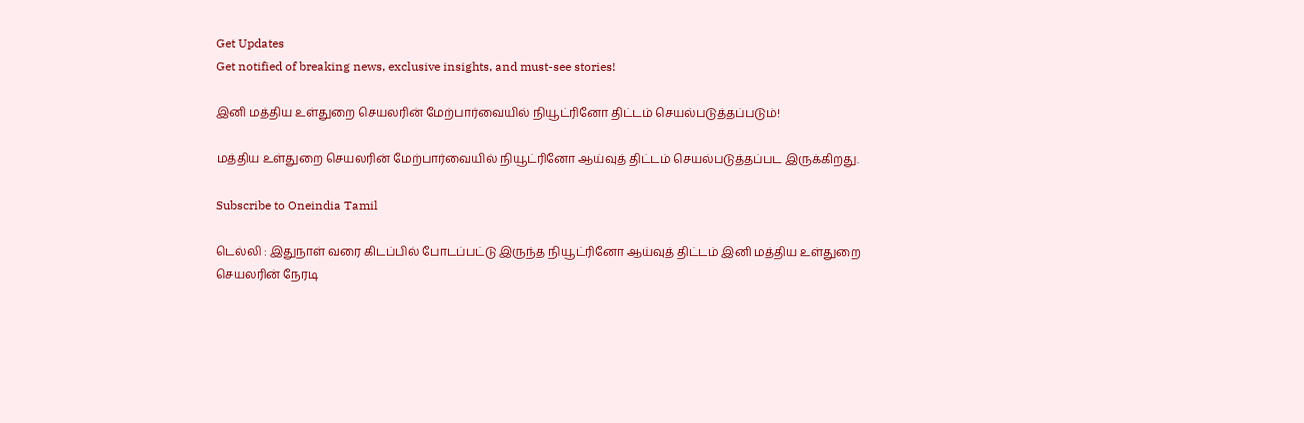Get Updates
Get notified of breaking news, exclusive insights, and must-see stories!

இனி மத்திய உள்துறை செயலரின் மேற்பார்வையில் நியூட்ரினோ திட்டம் செயல்படுத்தப்படும்!

மத்திய உள்துறை செயலரின் மேற்பார்வையில் நியூட்ரினோ ஆய்வுத் திட்டம் செயல்படுத்தப்பட இருக்கிறது.

Subscribe to Oneindia Tamil

டெல்லி : இதுநாள் வரை கிடப்பில் போடப்பட்டு இருந்த நியூட்ரினோ ஆய்வுத் திட்டம் இனி மத்திய உள்துறை செயலரின் நேரடி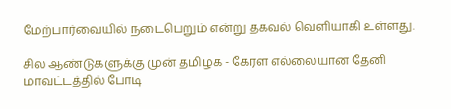மேற்பார்வையில் நடைபெறும் என்று தகவல் வெளியாகி உள்ளது.

சில ஆண்டுகளுக்கு முன் தமிழக - கேரள எல்லையான தேனி மாவட்டத்தில் போடி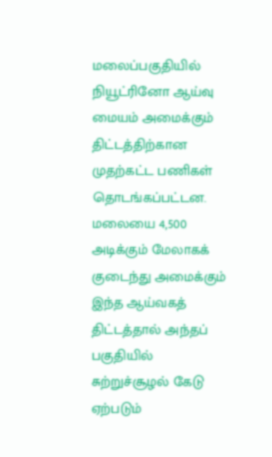மலைப்பகுதியில் நியூட்ரினோ ஆய்வு மையம் அமைக்கும் திட்டத்திற்கான முதற்கட்ட பணிகள் தொடங்கப்பட்டன. மலையை 4,500 அடிக்கும் மேலாகக் குடைந்து அமைக்கும் இந்த ஆய்வகத் திட்டத்தால் அந்தப் பகுதியில் சுற்றுச்சூழல் கேடு ஏற்படும்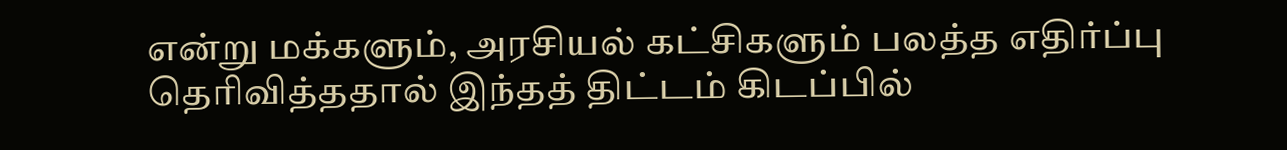என்று மக்களும், அரசியல் கட்சிகளும் பலத்த எதிர்ப்பு தெரிவித்ததால் இந்தத் திட்டம் கிடப்பில்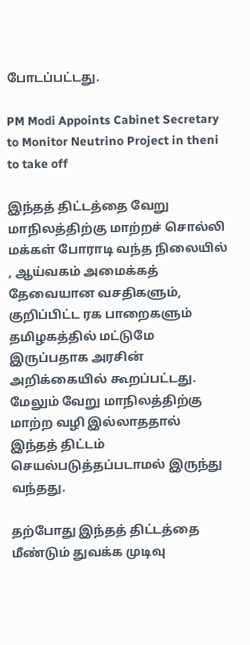போடப்பட்டது.

PM Modi Appoints Cabinet Secretary to Monitor Neutrino Project in theni to take off

இந்தத் திட்டத்தை வேறு மாநிலத்திற்கு மாற்றச் சொல்லி மக்கள் போராடி வந்த நிலையில் , ஆய்வகம் அமைக்கத் தேவையான வசதிகளும், குறிப்பிட்ட ரக பாறைகளும் தமிழகத்தில் மட்டுமே இருப்பதாக அரசின் அறிக்கையில் கூறப்பட்டது. மேலும் வேறு மாநிலத்திற்கு மாற்ற வழி இல்லாததால் இந்தத் திட்டம் செயல்படுத்தப்படாமல் இருந்து வந்தது.

தற்போது இந்தத் திட்டத்தை மீண்டும் துவக்க முடிவு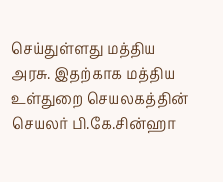செய்துள்ளது மத்திய அரசு. இதற்காக மத்திய உள்துறை செயலகத்தின் செயலர் பி.கே.சின்ஹா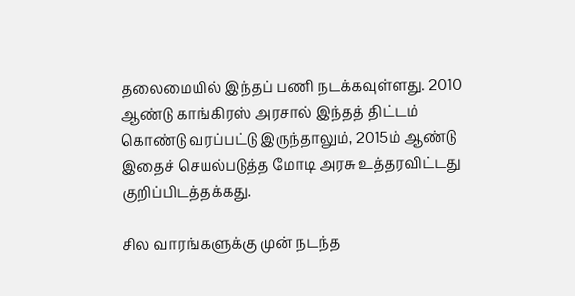தலைமையில் இந்தப் பணி நடக்கவுள்ளது. 2010 ஆண்டு காங்கிரஸ் அரசால் இந்தத் திட்டம் கொண்டு வரப்பட்டு இருந்தாலும், 2015ம் ஆண்டு இதைச் செயல்படுத்த மோடி அரசு உத்தரவிட்டது குறிப்பிடத்தக்கது.

சில வாரங்களுக்கு முன் நடந்த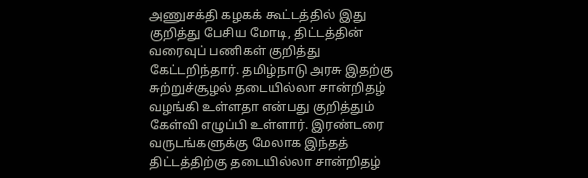அணுசக்தி கழகக் கூட்டத்தில் இது குறித்து பேசிய மோடி, திட்டத்தின் வரைவுப் பணிகள் குறித்து கேட்டறிந்தார். தமிழ்நாடு அரசு இதற்கு சுற்றுச்சூழல் தடையில்லா சான்றிதழ் வழங்கி உள்ளதா என்பது குறித்தும் கேள்வி எழுப்பி உள்ளார். இரண்டரை வருடங்களுக்கு மேலாக இந்தத் திட்டத்திற்கு தடையில்லா சான்றிதழ்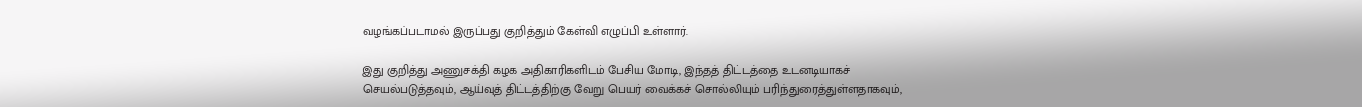வழங்கப்படாமல் இருப்பது குறித்தும் கேள்வி எழுப்பி உள்ளார்.

இது குறித்து அணுசக்தி கழக அதிகாரிகளிடம் பேசிய மோடி, இந்தத் திட்டத்தை உடனடியாகச் செயல்படுத்தவும், ஆய்வுத் திட்டத்திற்கு வேறு பெயர் வைக்கச் சொல்லியும் பரிந்துரைத்துள்ளதாகவும்,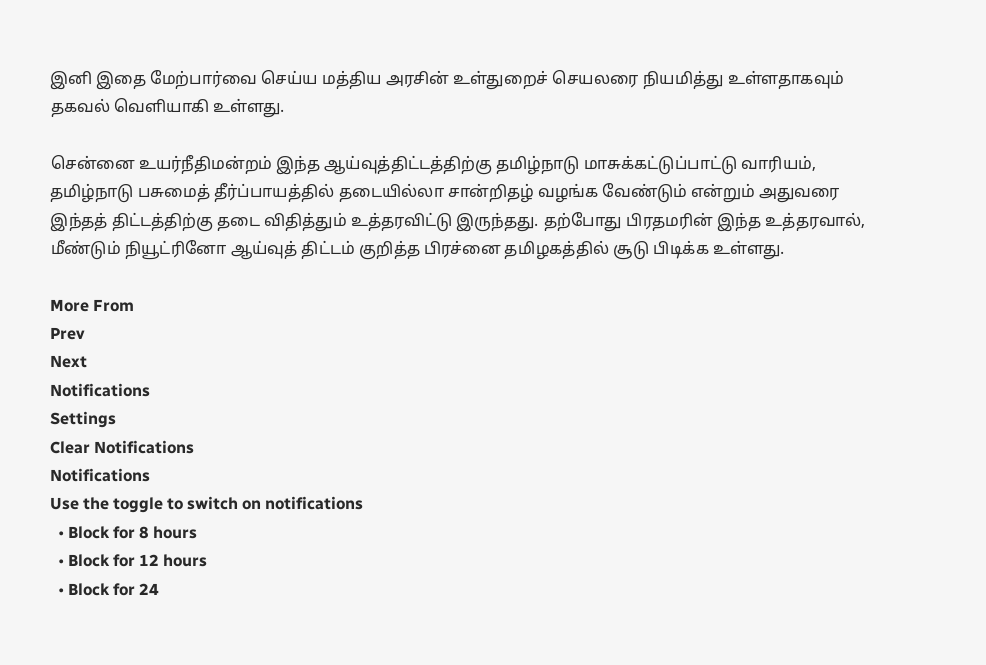இனி இதை மேற்பார்வை செய்ய மத்திய அரசின் உள்துறைச் செயலரை நியமித்து உள்ளதாகவும் தகவல் வெளியாகி உள்ளது.

சென்னை உயர்நீதிமன்றம் இந்த ஆய்வுத்திட்டத்திற்கு தமிழ்நாடு மாசுக்கட்டுப்பாட்டு வாரியம், தமிழ்நாடு பசுமைத் தீர்ப்பாயத்தில் தடையில்லா சான்றிதழ் வழங்க வேண்டும் என்றும் அதுவரை இந்தத் திட்டத்திற்கு தடை விதித்தும் உத்தரவிட்டு இருந்தது. தற்போது பிரதமரின் இந்த உத்தரவால், மீண்டும் நியூட்ரினோ ஆய்வுத் திட்டம் குறித்த பிரச்னை தமிழகத்தில் சூடு பிடிக்க உள்ளது.

More From
Prev
Next
Notifications
Settings
Clear Notifications
Notifications
Use the toggle to switch on notifications
  • Block for 8 hours
  • Block for 12 hours
  • Block for 24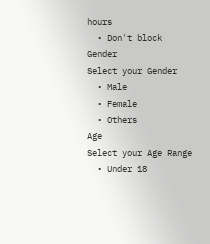hours
  • Don't block
Gender
Select your Gender
  • Male
  • Female
  • Others
Age
Select your Age Range
  • Under 18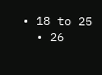• 18 to 25
  • 26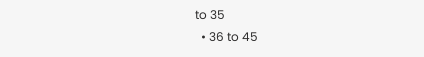to 35
  • 36 to 45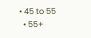• 45 to 55
  • 55+